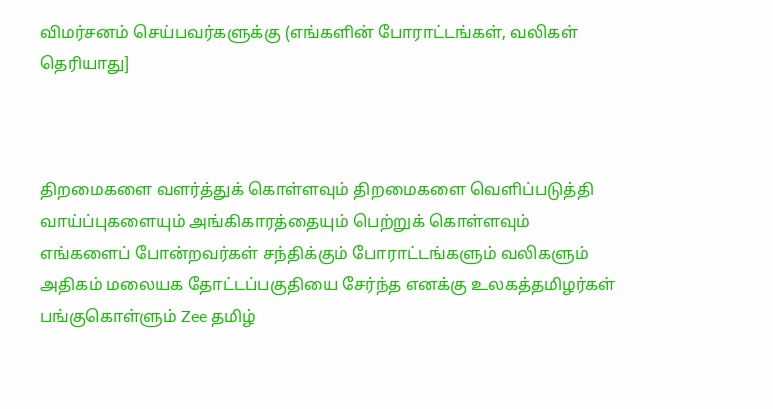விமர்சனம் செய்பவர்களுக்கு (எங்களின் போராட்டங்கள், வலிகள் தெரியாது]



திறமைகளை வளர்த்துக் கொள்ளவும் திறமைகளை வெளிப்படுத்தி வாய்ப்புகளையும் அங்கிகாரத்தையும் பெற்றுக் கொள்ளவும் எங்களைப் போன்றவர்கள் சந்திக்கும் போராட்டங்களும் வலிகளும் அதிகம் மலையக தோட்டப்பகுதியை சேர்ந்த எனக்கு உலகத்தமிழர்கள் பங்குகொள்ளும் Zee தமிழ்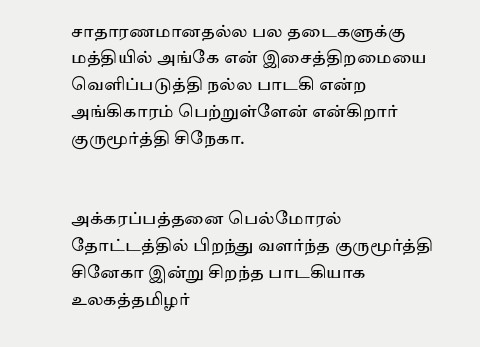சாதாரணமானதல்ல பல தடைகளுக்கு மத்தியில் அங்கே என் இசைத்திறமையை வெளிப்படுத்தி நல்ல பாடகி என்ற அங்கிகாரம் பெற்றுள்ளேன் என்கிறார் குருமூர்த்தி சிநேகா.


அக்கரப்பத்தனை பெல்மோரல் தோட்டத்தில் பிறந்து வளர்ந்த குருமூர்த்தி சினேகா இன்று சிறந்த பாடகியாக உலகத்தமிழர்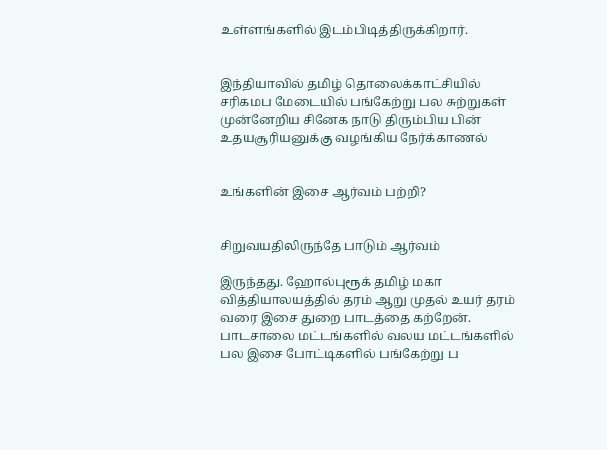உள்ளங்களில் இடம்பிடித்திருக்கிறார்.


இந்தியாவில் தமிழ் தொலைக்காட்சியில் சரிகமப மேடையில் பங்கேற்று பல சுற்றுகள் முன்னேறிய சினேக நாடு திரும்பிய பின் உதயசூரியனுக்கு வழங்கிய நேர்க்காணல்


உங்களின் இசை ஆர்வம் பற்றி?


சிறுவயதிலிருந்தே பாடும் ஆர்வம்

இருந்தது. ஹோல்புரூக் தமிழ் மகா வித்தியாலயத்தில் தரம் ஆறு முதல் உயர் தரம் வரை இசை துறை பாடத்தை கற்றேன். பாடசாலை மட்டங்களில் வலய மட்டங்களில் பல இசை போட்டிகளில் பங்கேற்று ப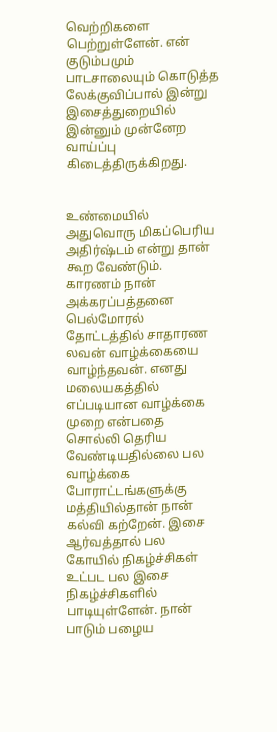வெற்றிகளை பெற்றுள்ளேன். என் குடும்பமும் பாடசாலையும் கொடுத்த லேக்குவிப்பால் இன்று இசைத்துறையில் இன்னும் முன்னேற வாய்ப்பு கிடைத்திருக்கிறது.


உண்மையில் அதுவொரு மிகப்பெரிய அதிர்ஷ்டம் என்று தான் கூற வேண்டும். காரணம் நான் அக்கரப்பத்தனை பெல்மோரல் தோட்டத்தில் சாதாரண லவன் வாழ்க்கையை வாழ்ந்தவன். எனது மலையகத்தில் எப்படியான வாழ்க்கை முறை என்பதை சொல்லி தெரிய வேண்டியதில்லை பல வாழ்க்கை போராட்டங்களுக்கு மத்தியில்தான் நான் கல்வி கற்றேன். இசை ஆர்வத்தால் பல கோயில் நிகழ்ச்சிகள் உட்பட பல இசை நிகழ்ச்சிகளில் பாடியுள்ளேன். நான் பாடும் பழைய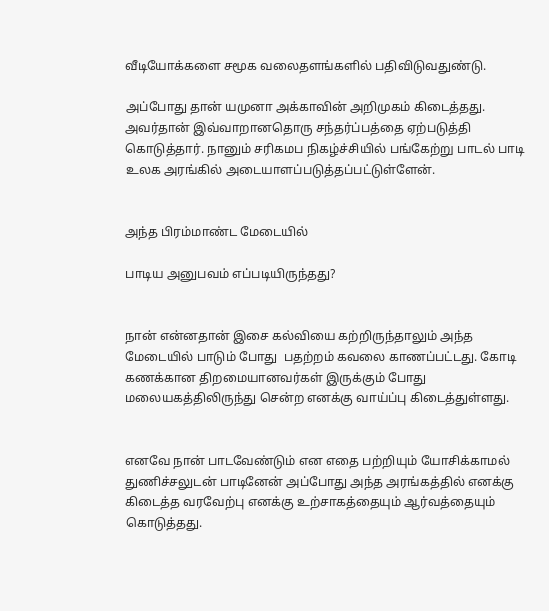வீடியோக்களை சமூக வலைதளங்களில் பதிவிடுவதுண்டு.

அப்போது தான் யமுனா அக்காவின் அறிமுகம் கிடைத்தது. அவர்தான் இவ்வாறானதொரு சந்தர்ப்பத்தை ஏற்படுத்தி கொடுத்தார். நானும் சரிகமப நிகழ்ச்சியில் பங்கேற்று பாடல் பாடி உலக அரங்கில் அடையாளப்படுத்தப்பட்டுள்ளேன்.


அந்த பிரம்மாண்ட மேடையில்

பாடிய அனுபவம் எப்படியிருந்தது?


நான் என்னதான் இசை கல்வியை கற்றிருந்தாலும் அந்த மேடையில் பாடும் போது  பதற்றம் கவலை காணப்பட்டது. கோடி கணக்கான திறமையானவர்கள் இருக்கும் போது மலையகத்திலிருந்து சென்ற எனக்கு வாய்ப்பு கிடைத்துள்ளது.


எனவே நான் பாடவேண்டும் என எதை பற்றியும் யோசிக்காமல் துணிச்சலுடன் பாடினேன் அப்போது அந்த அரங்கத்தில் எனக்கு கிடைத்த வரவேற்பு எனக்கு உற்சாகத்தையும் ஆர்வத்தையும் கொடுத்தது.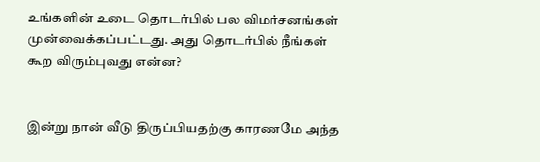உங்களின் உடை தொடர்பில் பல விமர்சனங்கள் முன்வைக்கப்பட்டது. அது தொடர்பில் நீங்கள் கூற விரும்புவது என்ன?


இன்று நான் வீடு திருப்பியதற்கு காரணமே அந்த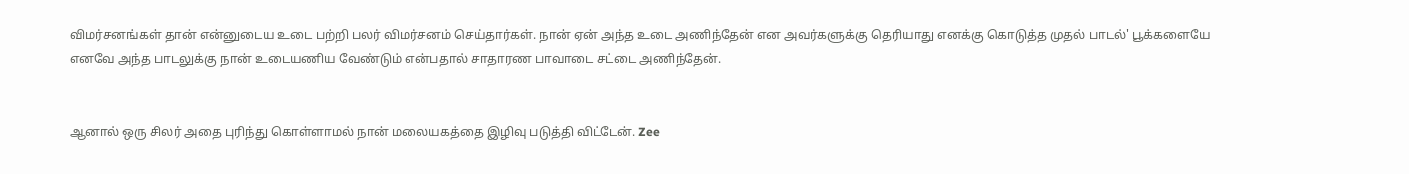விமர்சனங்கள் தான் என்னுடைய உடை பற்றி பலர் விமர்சனம் செய்தார்கள். நான் ஏன் அந்த உடை அணிந்தேன் என அவர்களுக்கு தெரியாது எனக்கு கொடுத்த முதல் பாடல்' பூக்களையே எனவே அந்த பாடலுக்கு நான் உடையணிய வேண்டும் என்பதால் சாதாரண பாவாடை சட்டை அணிந்தேன்.


ஆனால் ஒரு சிலர் அதை புரிந்து கொள்ளாமல் நான் மலையகத்தை இழிவு படுத்தி விட்டேன். Zee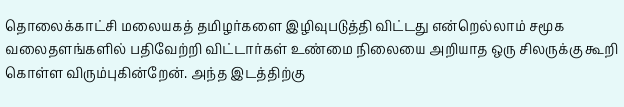தொலைக்காட்சி மலையகத் தமிழர்களை இழிவுபடுத்தி விட்டது என்றெல்லாம் சமூக வலைதளங்களில் பதிவேற்றி விட்டார்கள் உண்மை நிலையை அறியாத ஒரு சிலருக்கு கூறி கொள்ள விரும்புகின்றேன். அந்த இடத்திற்கு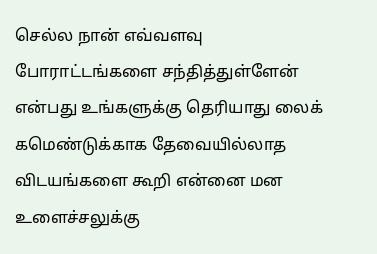செல்ல நான் எவ்வளவு போராட்டங்களை சந்தித்துள்ளேன் என்பது உங்களுக்கு தெரியாது லைக் கமெண்டுக்காக தேவையில்லாத விடயங்களை கூறி என்னை மன உளைச்சலுக்கு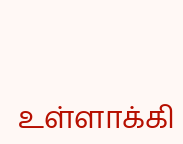உள்ளாக்கி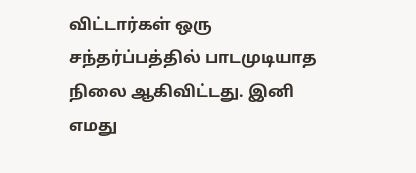விட்டார்கள் ஒரு சந்தர்ப்பத்தில் பாடமுடியாத நிலை ஆகிவிட்டது. இனி எமது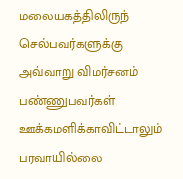மலையகத்திலிருந் செல்பவர்களுக்கு அவ்வாறு விமர்சனம் பண்ணுபவர்கள் ஊக்கமளிக்காவிட்டாலும் பரவாயில்லை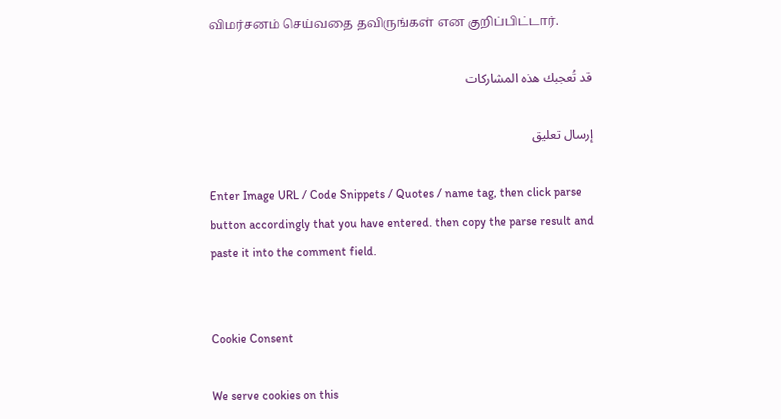விமர்சனம் செய்வதை தவிருங்கள் என குறிப்பிட்டார்.

قد تُعجبك هذه المشاركات

إرسال تعليق

Enter Image URL / Code Snippets / Quotes / name tag, then click parse button accordingly that you have entered. then copy the parse result and paste it into the comment field.


Cookie Consent

We serve cookies on this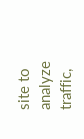site to analyze traffic,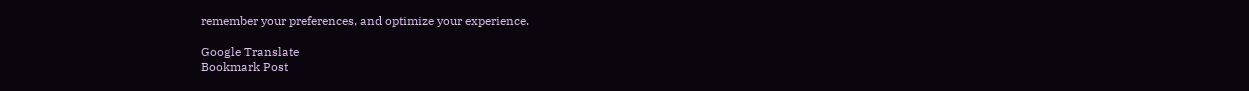remember your preferences, and optimize your experience.

Google Translate
Bookmark Post